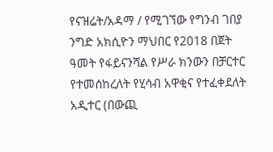የናዝሬት/አዳማ / የሚገኘው የግንብ ገበያ ንግድ አክሲዮን ማህበር የ2018 በጀት ዓመት የፋይናንሻል የሥራ ክንውን በቻርተር የተመሰከረለት የሂሳብ አዋቂና የተፈቀደለት አዲተር (በውጪ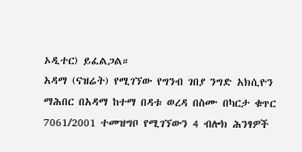ኦዲተር) ይፈልጋል።
አዳማ (ናዝሬት) የሚገኘው የግንብ ገበያ ንግድ አክሲዮን ማሕበር በአዳማ ከተማ በዳቱ ወረዳ በስሙ በካርታ ቁጥር 7061/2001 ተመዝግቦ የሚገኘውን 4 ብሎክ ሕንፃዎች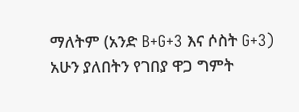ማለትም (አንድ B+G+3 እና ሶስት G+3) አሁን ያለበትን የገበያ ዋጋ ግምት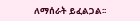ለማሰራት ይፈልጋል፡፡